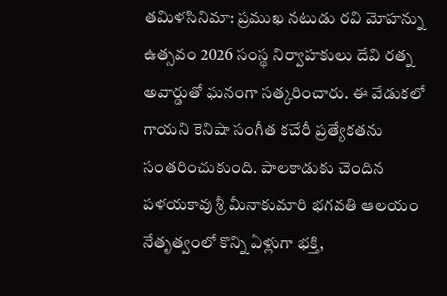తమిళసినిమా: ప్రముఖ నటుడు రవి మోహన్ను ఉత్సవం 2026 సంస్థ నిర్వాహకులు దేవి రత్న అవార్డుతో ఘనంగా సత్కరించారు. ఈ వేడుకలో గాయని కెనిషా సంగీత కచేరీ ప్రత్యేకతను సంతరించుకుంది. పాలకాడుకు చెందిన పళయకావు శ్రీ మీనాకుమారి భగవతి ఆలయం నేతృత్వంలో కొన్ని ఏళ్లుగా భక్తి,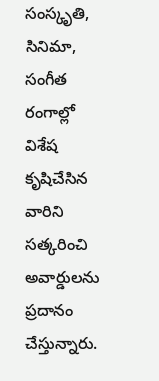సంస్కృతి, సినిమా, సంగీత రంగాల్లో విశేష కృషిచేసిన వారిని సత్కరించి అవార్డులను ప్రదానం చేస్తున్నారు.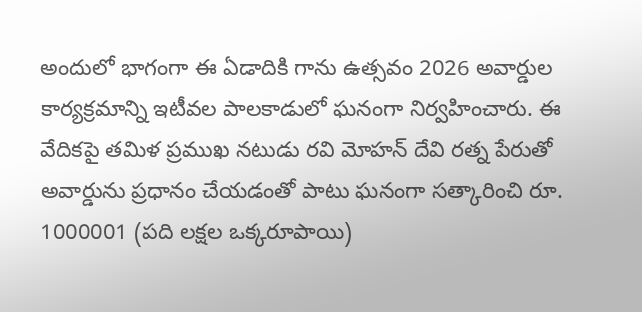అందులో భాగంగా ఈ ఏడాదికి గాను ఉత్సవం 2026 అవార్డుల కార్యక్రమాన్ని ఇటీవల పాలకాడులో ఘనంగా నిర్వహించారు. ఈ వేదికపై తమిళ ప్రముఖ నటుడు రవి మోహన్ దేవి రత్న పేరుతో అవార్డును ప్రధానం చేయడంతో పాటు ఘనంగా సత్కారించి రూ. 1000001 (పది లక్షల ఒక్కరూపాయి)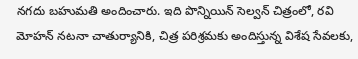నగదు బహుమతి అందించారు. ఇది పొన్నియిన్ సెల్వన్ చిత్రంలో, రవి మోహన్ నటనా చాతుర్యానికి, చిత్ర పరిశ్రమకు అందిస్తున్న విశేష సేవలకు,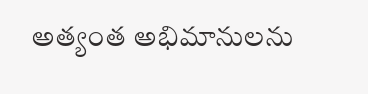అత్యంత అభిమానులను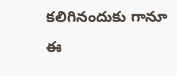కలిగినందుకు గానూ ఈ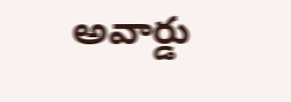అవార్డు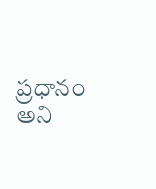ప్రధానం అని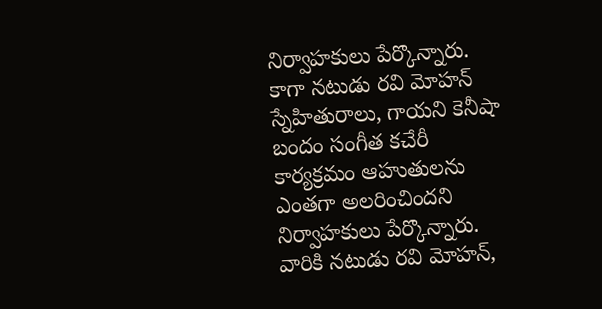నిర్వాహకులు పేర్కొన్నారు. కాగా నటుడు రవి మోహన్ స్నేహితురాలు, గాయని కెనీషా బందం సంగీత కచేరీ కార్యక్రమం ఆహుతులను ఎంతగా అలరించిందని నిర్వాహకులు పేర్కొన్నారు. వారికి నటుడు రవి మోహన్,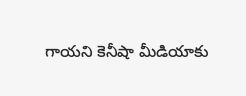గాయని కెనీషా మీడియాకు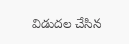విడుదల చేసిన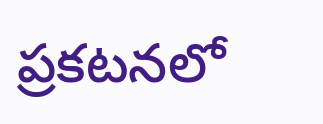ప్రకటనలో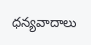ధన్యవాదాలు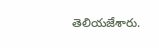తెలియజేశారు.